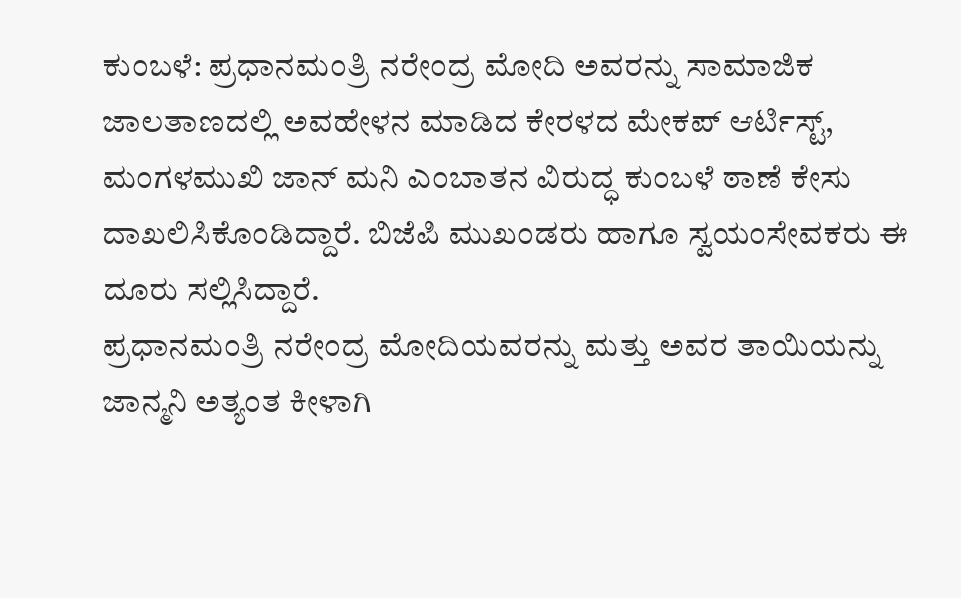ಕುಂಬಳೆ: ಪ್ರಧಾನಮಂತ್ರಿ ನರೇಂದ್ರ ಮೋದಿ ಅವರನ್ನು ಸಾಮಾಜಿಕ ಜಾಲತಾಣದಲ್ಲಿ ಅವಹೇಳನ ಮಾಡಿದ ಕೇರಳದ ಮೇಕಪ್ ಆರ್ಟಿಸ್ಟ್, ಮಂಗಳಮುಖಿ ಜಾನ್ ಮನಿ ಎಂಬಾತನ ವಿರುದ್ಧ ಕುಂಬಳೆ ಠಾಣೆ ಕೇಸು ದಾಖಲಿಸಿಕೊಂಡಿದ್ದಾರೆ. ಬಿಜೆಪಿ ಮುಖಂಡರು ಹಾಗೂ ಸ್ವಯಂಸೇವಕರು ಈ ದೂರು ಸಲ್ಲಿಸಿದ್ದಾರೆ.
ಪ್ರಧಾನಮಂತ್ರಿ ನರೇಂದ್ರ ಮೋದಿಯವರನ್ನು ಮತ್ತು ಅವರ ತಾಯಿಯನ್ನು ಜಾನ್ಮನಿ ಅತ್ಯಂತ ಕೀಳಾಗಿ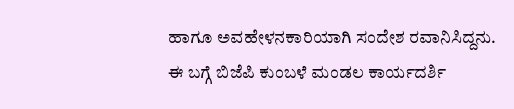ಹಾಗೂ ಅವಹೇಳನಕಾರಿಯಾಗಿ ಸಂದೇಶ ರವಾನಿಸಿದ್ದನು. ಈ ಬಗ್ಗೆ ಬಿಜೆಪಿ ಕುಂಬಳೆ ಮಂಡಲ ಕಾರ್ಯದರ್ಶಿ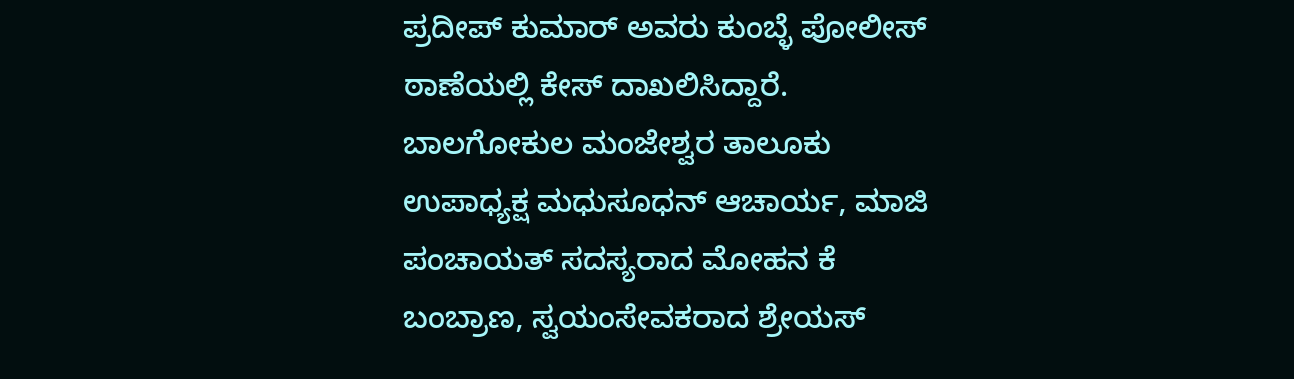ಪ್ರದೀಪ್ ಕುಮಾರ್ ಅವರು ಕುಂಬ್ಳೆ ಪೋಲೀಸ್ ಠಾಣೆಯಲ್ಲಿ ಕೇಸ್ ದಾಖಲಿಸಿದ್ದಾರೆ. ಬಾಲಗೋಕುಲ ಮಂಜೇಶ್ವರ ತಾಲೂಕು ಉಪಾಧ್ಯಕ್ಷ ಮಧುಸೂಧನ್ ಆಚಾರ್ಯ, ಮಾಜಿ ಪಂಚಾಯತ್ ಸದಸ್ಯರಾದ ಮೋಹನ ಕೆ ಬಂಬ್ರಾಣ, ಸ್ವಯಂಸೇವಕರಾದ ಶ್ರೇಯಸ್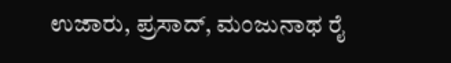ಉಜಾರು, ಪ್ರಸಾದ್, ಮಂಜುನಾಥ ರೈ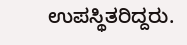ಉಪಸ್ಥಿತರಿದ್ದರು.